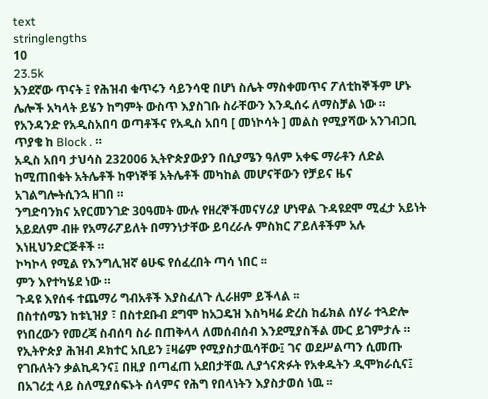text
stringlengths
10
23.5k
አንደኛው ጥናት ፤ የሕዝብ ቁጥሩን ሳይንሳዊ በሆነ ስሌት ማስቀመጥና ፖለቲከኞችም ሆኑ ሌሎች አካላት ይሄን ከግምት ውስጥ እያስገቡ ስራቸውን እንዲሰሩ ለማስቻል ነው ።
የአንዳንድ የአዲስአበባ ወጣቶችና የአዲስ አበባ [ መነኮሳት ] መልስ የሚያሻው አንገብጋቢ ጥያቄ ከ Block . ።
አዲስ አበባ ታህሳስ 232006 ኢትዮጵያውያን በሲያሜን ዓለም አቀፍ ማራቶን ለድል ከሚጠበቁት አትሌቶች ከዋነኞቹ አትሌቶች መካከል መሆናቸውን የቻይና ዜና አገልግሎትሲንኋ ዘገበ ።
ንግድባንክና አየርመንገድ 30ዓመት ሙሉ የዘረኞችመናሃሪያ ሆነዋል ጉዳዩደሞ ሚፈታ አይነት አይደለም ብዙ የአማራፖይለት በማንነታቸው ይባረራሉ ምስክር ፖይለቶችም አሉ እነዚህንድርጅቶች ።
ኮካኮላ የሚል የእንግሊዝኛ ፅሁፍ የሰፈረበት ጣሳ ነበር ፡፡
ምን እየተካሄደ ነው ።
ጉዳዩ እየሰፋ ተጨማሪ ግብአቶች እያስፈለጉ ሊራዘም ይችላል ፡፡
በስተሰሜን ከቱኒዝያ ፣ በስተደቡብ ደግሞ ከአጋዴዝ እስካዛሬ ድረስ ከፊክል ሰሃራ ተጓድሎ የነበረውን የመረጃ ስብሰባ ስራ በጠቅላላ ለመሰብሰብ እንደሚያስችል ሙር ይገምታሉ ።
የኢትዮጵያ ሕዝብ ዶክተር አቢይን ፤ዛሬም የሚያስታዉሳቸው፤ ገና ወደሥልጣን ሲመጡ የገቡለትን ቃልኪዳንና፤ በዚያ በጣፈጠ አደበታቸዉ ሊያጎናጽፉት የአቀዱትን ዲሞክራሲና፤ በአገሪቷ ላይ ስለሚያሰፍኑት ሰላምና የሕግ የበላነትን እያስታወሰ ነዉ ፡፡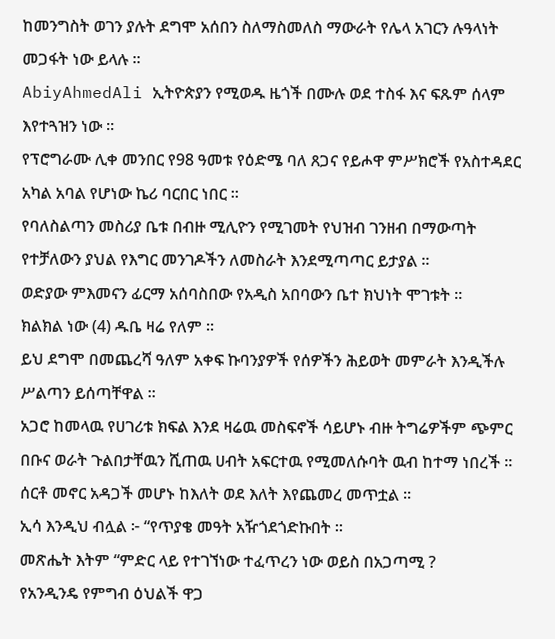ከመንግስት ወገን ያሉት ደግሞ አሰበን ስለማስመለስ ማውራት የሌላ አገርን ሉዓላነት መጋፋት ነው ይላሉ ።
AbiyAhmedAli ኢትዮጵያን የሚወዱ ዜጎች በሙሉ ወደ ተስፋ እና ፍጹም ሰላም እየተጓዝን ነው ።
የፕሮግራሙ ሊቀ መንበር የ98 ዓመቱ የዕድሜ ባለ ጸጋና የይሖዋ ምሥክሮች የአስተዳደር አካል አባል የሆነው ኬሪ ባርበር ነበር ።
የባለስልጣን መስሪያ ቤቱ በብዙ ሚሊዮን የሚገመት የህዝብ ገንዘብ በማውጣት የተቻለውን ያህል የእግር መንገዶችን ለመስራት እንደሚጣጣር ይታያል ፡፡
ወድያው ምእመናን ፊርማ አሰባስበው የአዲስ አበባውን ቤተ ክህነት ሞገቱት ።
ክልክል ነው (4) ዱቤ ዛሬ የለም ።
ይህ ደግሞ በመጨረሻ ዓለም አቀፍ ኩባንያዎች የሰዎችን ሕይወት መምራት እንዲችሉ ሥልጣን ይሰጣቸዋል ፡፡
አጋሮ ከመላዉ የሀገሪቱ ክፍል እንደ ዛሬዉ መስፍኖች ሳይሆኑ ብዙ ትግሬዎችም ጭምር በቡና ወራት ጉልበታቸዉን ሺጠዉ ሀብት አፍርተዉ የሚመለሱባት ዉብ ከተማ ነበረች ።
ሰርቶ መኖር አዳጋች መሆኑ ከእለት ወደ እለት እየጨመረ መጥቷል ፡፡
ኢሳ እንዲህ ብሏል ፦ “የጥያቄ መዓት አዥጎደጎድኩበት ።
መጽሔት እትም “ምድር ላይ የተገኘነው ተፈጥረን ነው ወይስ በአጋጣሚ ?
የአንዲንዴ የምግብ ዕህልች ዋጋ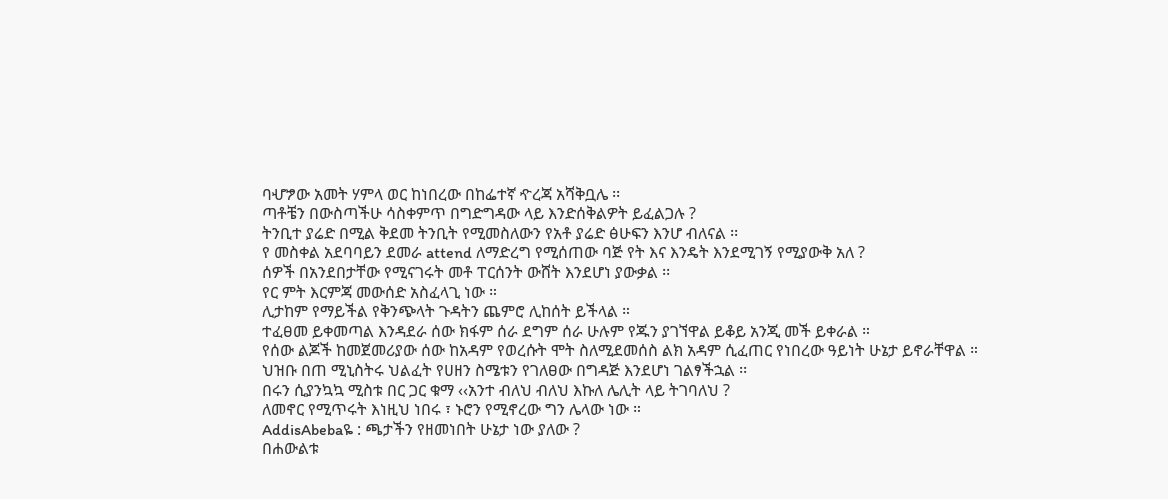ባሇፇው አመት ሃምላ ወር ከነበረው በከፌተኛ ዯረጃ አሻቅቧሌ ፡፡
ጣቶቼን በውስጣችሁ ሳስቀምጥ በግድግዳው ላይ እንድሰቅልዎት ይፈልጋሉ ?
ትንቢተ ያሬድ በሚል ቅደመ ትንቢት የሚመስለውን የአቶ ያሬድ ፅሁፍን እንሆ ብለናል ፡፡
የ መስቀል አደባባይን ደመራ attend ለማድረግ የሚሰጠው ባጅ የት እና እንዴት እንደሚገኝ የሚያውቅ አለ ?
ሰዎች በአንደበታቸው የሚናገሩት መቶ ፐርሰንት ውሸት እንደሆነ ያውቃል ፡፡
የር ምት እርምጃ መውሰድ አስፈላጊ ነው ።
ሊታከም የማይችል የቅንጭላት ጉዳትን ጨምሮ ሊከሰት ይችላል ።
ተፈፀመ ይቀመጣል እንዳደራ ሰው ክፋም ሰራ ደግም ሰራ ሁሉም የጁን ያገኘዋል ይቆይ አንጂ መች ይቀራል ።
የሰው ልጆች ከመጀመሪያው ሰው ከአዳም የወረሱት ሞት ስለሚደመሰስ ልክ አዳም ሲፈጠር የነበረው ዓይነት ሁኔታ ይኖራቸዋል ።
ህዝቡ በጠ ሚኒስትሩ ህልፈት የሀዘን ስሜቱን የገለፀው በግዳጅ እንደሆነ ገልፃችኋል ፡፡
በሩን ሲያንኳኳ ሚስቱ በር ጋር ቁማ ‹‹አንተ ብለህ ብለህ እኩለ ሌሊት ላይ ትገባለህ ?
ለመኖር የሚጥሩት እነዚህ ነበሩ ፣ ኑሮን የሚኖረው ግን ሌላው ነው ።
AddisAbebaዬ : ጫታችን የዘመነበት ሁኔታ ነው ያለው ?
በሐውልቱ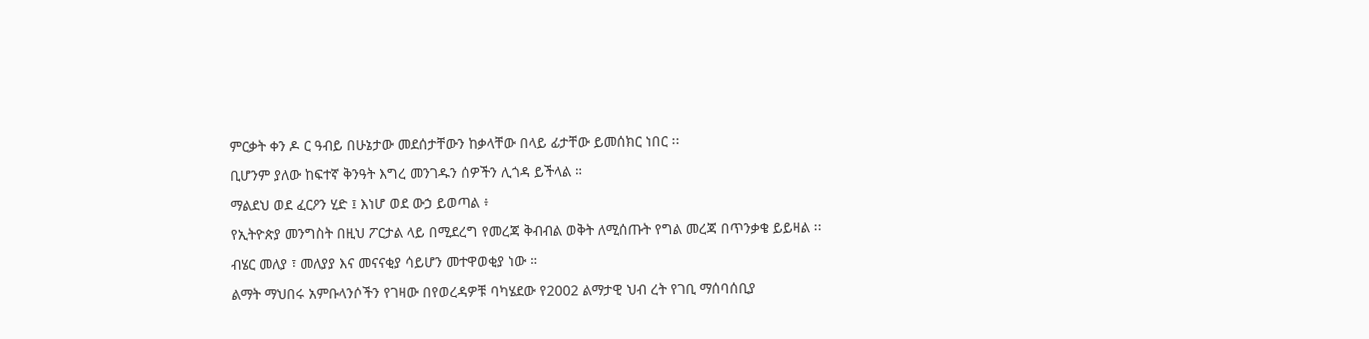ምርቃት ቀን ዶ ር ዓብይ በሁኔታው መደሰታቸውን ከቃላቸው በላይ ፊታቸው ይመሰክር ነበር ፡፡
ቢሆንም ያለው ከፍተኛ ቅንዓት እግረ መንገዱን ሰዎችን ሊጎዳ ይችላል ።
ማልደህ ወደ ፈርዖን ሂድ ፤ እነሆ ወደ ውኃ ይወጣል ፥
የኢትዮጵያ መንግስት በዚህ ፖርታል ላይ በሚደረግ የመረጃ ቅብብል ወቅት ለሚሰጡት የግል መረጃ በጥንቃቄ ይይዛል ፡፡
ብሄር መለያ ፣ መለያያ እና መናናቂያ ሳይሆን መተዋወቂያ ነው ።
ልማት ማህበሩ አምቡላንሶችን የገዛው በየወረዳዎቹ ባካሄደው የ2002 ልማታዊ ህብ ረት የገቢ ማሰባሰቢያ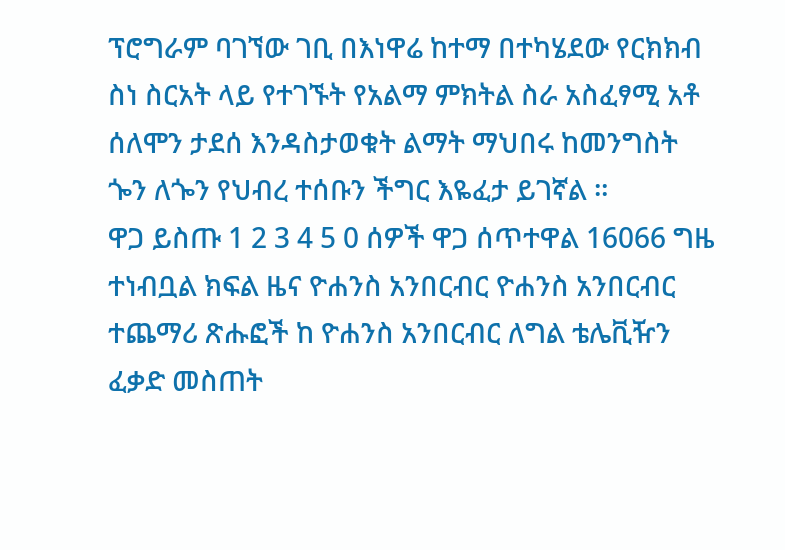ፕሮግራም ባገኘው ገቢ በእነዋሬ ከተማ በተካሄደው የርክክብ ስነ ስርአት ላይ የተገኙት የአልማ ምክትል ስራ አስፈፃሚ አቶ ሰለሞን ታደሰ እንዳስታወቁት ልማት ማህበሩ ከመንግስት ጐን ለጐን የህብረ ተሰቡን ችግር እዬፈታ ይገኛል ።
ዋጋ ይስጡ 1 2 3 4 5 0 ሰዎች ዋጋ ሰጥተዋል 16066 ግዜ ተነብቧል ክፍል ዜና ዮሐንስ አንበርብር ዮሐንስ አንበርብር ተጨማሪ ጽሑፎች ከ ዮሐንስ አንበርብር ለግል ቴሌቪዥን ፈቃድ መስጠት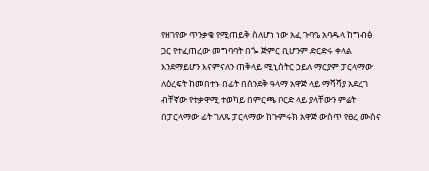የዘገየው ጥንቃቄ የሚጠይቅ ስለሆነ ነው አፈ ጉባዔ አባዱላ ከግብፅ ጋር የተፈጠረው መግባባት በጐ ጅምር ቢሆንም ድርድሩ ቀላል እንደማይሆን እናምናለን ጠቅላይ ሚኒስትር ኃይለ ማርያም ፓርላማው ለዕረፍት ከመበተኑ በፊት በሰንደቅ ዓላማ አዋጅ ላይ ማሻሻያ አደረገ ብቸኛው የተቃዋሚ ተወካይ በምርጫ ቦርድ ላይ ያላቸውን ምሬት በፓርላማው ፊት ገለጹ ፓርላማው ከጉምሩክ አዋጅ ውስጥ የፀረ ሙስና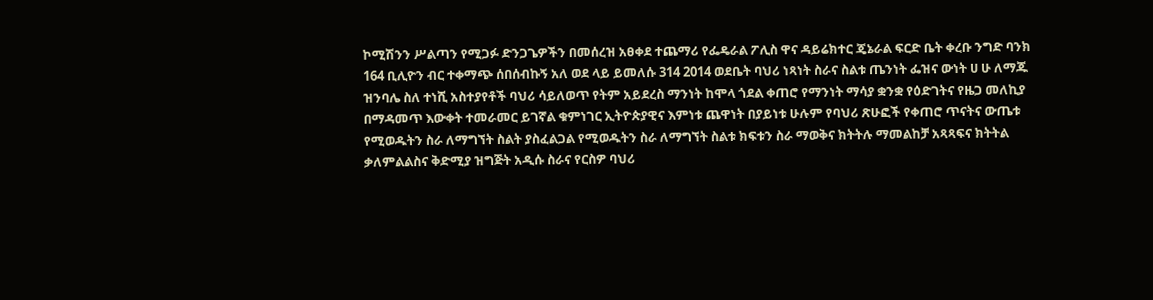ኮሚሽንን ሥልጣን የሚጋፉ ድንጋጌዎችን በመሰረዝ አፀቀደ ተጨማሪ የፌዴራል ፖሊስ ዋና ዳይሬክተር ጄኔራል ፍርድ ቤት ቀረቡ ንግድ ባንክ 164 ቢሊዮን ብር ተቀማጭ ሰበሰብኩኝ አለ ወደ ላይ ይመለሱ 314 2014 ወደቤት ባህሪ ነጻነት ስራና ስልቱ ጤንነት ፌዝና ውነት ሀ ሁ ለማጁ ዝንባሌ ስለ ተነሺ አስተያየቶች ባህሪ ሳይለወጥ የትም አይደረስ ማንነት ከሞላ ጎደል ቀጠሮ የማንነት ማሳያ ቋንቋ የዕድገትና የዜጋ መለኪያ በማዳመጥ እውቀት ተመራመር ይገኛል ቁምነገር ኢትዮጵያዊና እምነቱ ጨዋነት በያይነቱ ሁሉም የባህሪ ጽሁፎች የቀጠሮ ጥናትና ውጤቱ የሚወዱትን ስራ ለማግኘት ስልት ያስፈልጋል የሚወዱትን ስራ ለማግኘት ስልቱ ክፍቱን ስራ ማወቅና ክትትሉ ማመልከቻ አጻጻፍና ክትትል ቃለምልልስና ቅድሚያ ዝግጅት አዲሱ ስራና የርስዎ ባህሪ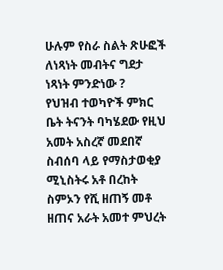ሁሉም የስራ ስልት ጽሁፎች ለነጻነት መብትና ግደታ ነጻነት ምንድነው ?
የህዝብ ተወካዮች ምክር ቤት ትናንት ባካሄደው የዚህ አመት አስረኛ መደበኛ ስብሰባ ላይ የማስታወቂያ ሚኒስትሩ አቶ በረከት ስምኦን የሺ ዘጠኝ መቶ ዘጠና አራት አመተ ምህረት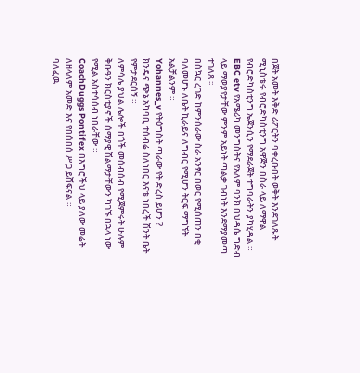በጀት አመት እቅድ ሪፖርትን ባቀረቡበት ወቅት እንደገለጹት ሚኒስቴሩ የብሮድካስቲንግ አዋጅን በስራ ላይ ለማዋል የብሮድካስቲንግ ኤጀንሲን የማደራጀት ተግባራትን ያካሂዳል ።
EBC etv የአሜሪካ መንግስትና የአለም ባንክ በህዳሴ ግድብ ላይ ማወያየታቸው ምንም አይነት ጣልቃ ገብነት እንደማያመጣ ተገለጸ ፡፡
በስኳር ረገድ ከምንሰራው ስራ አንፃር በወር የሚሰጠን በቂ ባለመሆኑ ለቤት ኪራይና ለግብር የሚሆን ትርፍ ማግኘት አልቻልንም ።
Yohannes_v የትዕግስት ጣራው የት ድረስ ይሆን ?
ክንዴና ጭኔ አካባቢ ተሰብሬ ስለነበር እናቴ ነበረች ሽንት ቤት የምታደርሰኝ ።
ለምሳሌ ያህል ሌሎች በጎች መሰብሰብ የሚጀምሩት ሁሉም ቅቡዓን ክርስቲያኖች ሰማያዊ ሽልማታቸውን ካገኙ በኋላ ነው የሚል አስተሳሰብ ነበራቸው ።
CoachDuggs Pontifex በእግሮችህ ላይ ያለው መሬት ለዘላለም አመድ እና የበሰበሰ ሥጋ ይሸፍናል ።
ባለፈዉ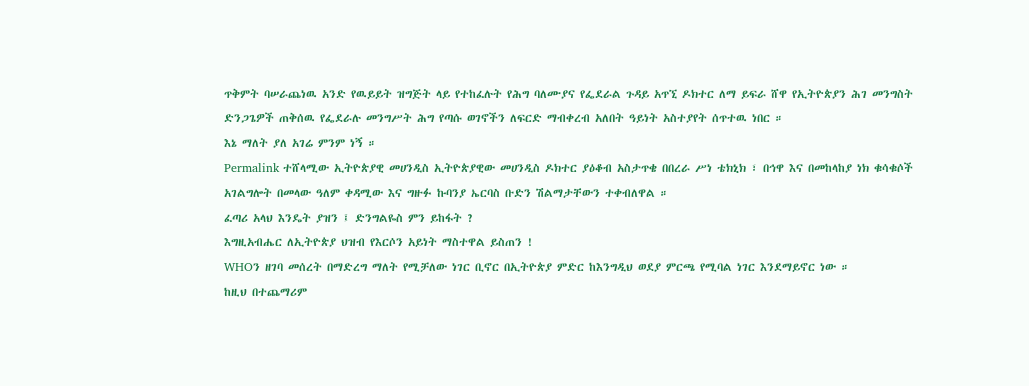ጥቅምት ባሠራጨነዉ አንድ የዉይይት ዝግጅት ላይ የተከፈሉት የሕግ ባለሙያና የፌደራል ጉዳይ አጥኚ ዶክተር ለማ ይፍራ ሸዋ የኢትዮጵያን ሕገ መንግስት ድንጋጌዎች ጠቅሰዉ የፌደራሉ መንግሥት ሕግ የጣሱ ወገኖችን ለፍርድ ማብቀረብ አለበት ዓይነት አስተያየት ሰጥተዉ ነበር ።
እኔ ማለት ያለ አገሬ ምንም ነኝ ።
Permalink ተሸላሚው ኢትዮጵያዊ መሀንዲስ ኢትዮጵያዊው መሀንዲስ ዶክተር ያዕቆብ አስታጥቄ በበረራ ሥነ ቴክኒክ ፣ በኅዋ እና በመከላከያ ነክ ቁሳቁሶች አገልግሎት በመላው ዓለም ቀዳሚው እና ግዙፉ ኩባንያ ኤርባስ ቡድን ሽልማታቸውን ተቀብለዋል ።
ፈጣሪ አላህ እንዴት ያዝን ፤ ድንግልዬስ ምን ይከፋት ?
እግዚአብሔር ለኢትዮጵያ ህዝብ የእርሶን አይነት ማስተዋል ይስጠን !
WHOን ዘገባ መሰረት በማድረግ ማለት የሚቻለው ነገር ቢኖር በኢትዮጵያ ምድር ከእንግዲህ ወደያ ምርጫ የሚባል ነገር እንደማይኖር ነው ።
ከዚህ በተጨማሪም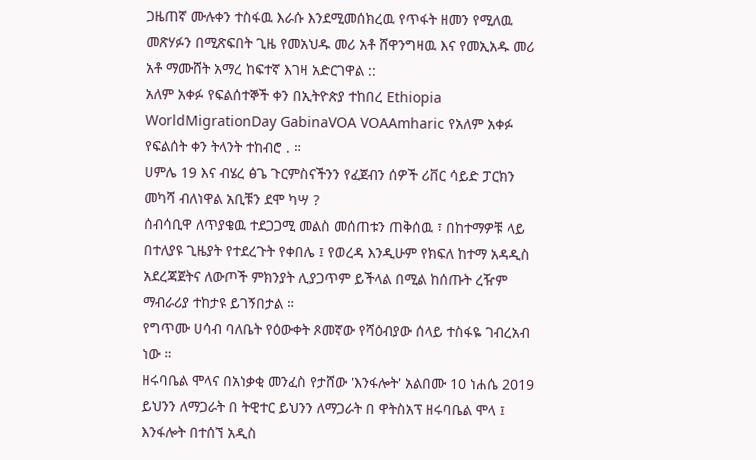ጋዜጠኛ ሙሉቀን ተስፋዉ እራሱ እንደሚመሰክረዉ የጥፋት ዘመን የሚለዉ መጽሃፉን በሚጽፍበት ጊዜ የመአህዱ መሪ አቶ ሸዋንግዛዉ እና የመኢአዱ መሪ አቶ ማሙሸት አማረ ከፍተኛ እገዛ አድርገዋል ::
አለም አቀፉ የፍልሰተኞች ቀን በኢትዮጵያ ተከበረ Ethiopia WorldMigrationDay GabinaVOA VOAAmharic የአለም አቀፉ የፍልሰት ቀን ትላንት ተከብሮ . ።
ሀምሌ 19 እና ብሄረ ፅጌ ጉርምስናችንን የፈጀብን ሰዎች ሪቨር ሳይድ ፓርክን መካሻ ብለነዋል አቢቹን ደሞ ካሣ ?
ሰብሳቢዋ ለጥያቄዉ ተደጋጋሚ መልስ መሰጠቱን ጠቅሰዉ ፣ በከተማዎቹ ላይ በተለያዩ ጊዜያት የተደረጉት የቀበሌ ፤ የወረዳ እንዲሁም የክፍለ ከተማ አዳዲስ አደረጃጀትና ለውጦች ምክንያት ሊያጋጥም ይችላል በሚል ከሰጡት ረዥም ማብራሪያ ተከታዩ ይገኝበታል ።
የግጥሙ ሀሳብ ባለቤት የዕውቀት ጾመኛው የሻዕብያው ሰላይ ተስፋዬ ገብረአብ ነው ።
ዘሩባቤል ሞላና በአነቃቂ መንፈስ የታሸው 'እንፋሎት' አልበሙ 10 ነሐሴ 2019 ይህንን ለማጋራት በ ትዊተር ይህንን ለማጋራት በ ዋትስአፕ ዘሩባቤል ሞላ ፤ እንፋሎት በተሰኘ አዲስ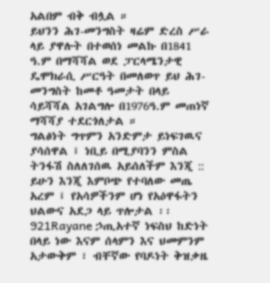አልበም ብቅ ብሏል ።
ይህንን ሕገ-መንግስት ዛሬም ድረስ ሥራ ላይ ያዋሉት በተወሰነ መልኩ በ1841 ዓ.ም በማሻሻል ወደ ፓርላሜንታዊ ዴሞክራሲ ሥርዓት በመለወጥ ይህ ሕገ-መንግስት ከመቶ ዓመታት በላይ ሳይሻሻል አገልግሎ በ1976ዓ.ም መጠነኛ ማሻሻያ ተደርጎለታል ።
ግልፅነት ግጥምን አንድምታ ይነፍገዉና ያሳሰዋል ፤ ነቢይ በሚያባንን ምስል ትንፋሽ ስለለገሰዉ አይሰለችም እንጂ ::
ይሁን እንጂ እምቦጭ የተባለው መጤ አረም ፤ የአሳዎችንም ሆነ የአዕዋፋትን ህልውና አደጋ ላይ ጥሎታል ፡፡
921Rayane ኃጢአተኛ ነፍስህ ከድነት በላይ ነው እናም ሰላምን እና ህመምንም አታውቅም ፣ ብቸኛው የባዶነት ቅዝቃዜ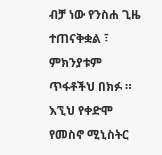ብቻ ነው የንስሐ ጊዜ ተጠናቅቋል ፣ ምክንያቱም ጥፋቶችህ በክፉ ።
እኚህ የቀድሞ የመስኖ ሚኒስትር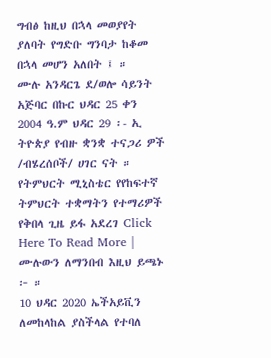ግብፅ ከዚህ በኋላ መወያየት ያለባት የግድቡ ግንባታ ከቆመ በኋላ መሆን አለበት ፤ ።
ሙሉ አንዳርጌ ደ/ወሎ ሳይንት አጅባር በኩር ህዳር 25 ቀን 2004 ዓ.ም ህዳር 29 ፡- ኢ ትዮጵያ የብዙ ቋንቋ ተናጋሪ ዎች /ብሄረሰቦች/ ሀገር ናት ።
የትምህርት ሚኒስቴር የየከፍተኛ ትምህርት ተቋማትን የተማሪዎች የቅበላ ጊዜ ይፋ አደረገ Click Here To Read More | ሙሉውን ለማንበብ እዚህ ይጫኑ ፦ ።
10 ህዳር 2020 ኤችአይቪን ለመከላከል ያስችላል የተባለ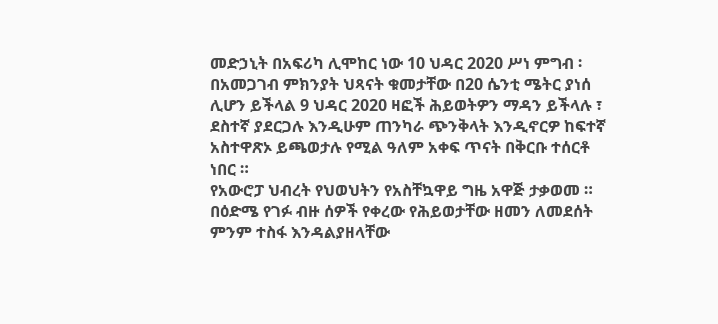መድኃኒት በአፍሪካ ሊሞከር ነው 10 ህዳር 2020 ሥነ ምግብ ፡ በአመጋገብ ምክንያት ህጻናት ቁመታቸው በ20 ሴንቲ ሜትር ያነሰ ሊሆን ይችላል 9 ህዳር 2020 ዛፎች ሕይወትዎን ማዳን ይችላሉ ፣ ደስተኛ ያደርጋሉ እንዲሁም ጠንካራ ጭንቅላት እንዲኖርዎ ከፍተኛ አስተዋጽኦ ይጫወታሉ የሚል ዓለም አቀፍ ጥናት በቅርቡ ተሰርቶ ነበር ።
የአውሮፓ ህብረት የህወህትን የአስቸኳዋይ ግዜ አዋጅ ታቃወመ ።
በዕድሜ የገፉ ብዙ ሰዎች የቀረው የሕይወታቸው ዘመን ለመደሰት ምንም ተስፋ እንዳልያዘላቸው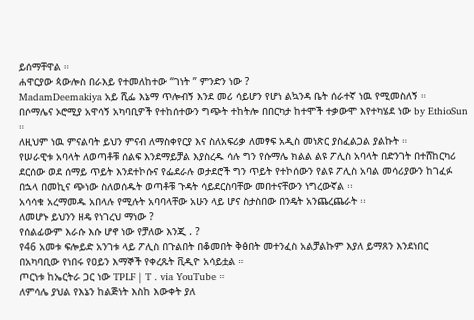ይሰማቸዋል ።
ሐዋርያው ጳውሎስ በራእይ የተመለከተው “ገነት ” ምንድን ነው ?
MadamDeemakiya አይ ሺፌ እኔማ ጥሎብኝ እንደ መሪ ሳይሆን የሆነ ልኳንዳ ቤት ሰራተኛ ነዉ የሚመስለኝ ።
በሶማሌና ኦሮሚያ አዋሳኝ አካባቢዎች የተከሰተውን ግጭት ተከትሎ በበርካታ ከተሞች ተቃውሞ እየተካሄደ ነው by EthioSun ።
ለዚህም ነዉ ምናልባት ይህን ምናብ ለማስቀየርያ እና ስለአፍሪቃ ለመፃፍ አዲስ መነጽር ያስፈልጋል ያልኩት ።
የሠራዊቱ አባላት ለወጣቶቹ ሰልፍ እንደማይቻል እያስረዱ ሳሉ ግን የሱማሌ ክልል ልዩ ፖሊስ አባላት በድንገት በተሸከርካሪ ደርሰው ወደ ሰማይ ጥይት እንደተኮሱና የፌደራሉ ወታደሮች ግን ጥይት የተኮሰውን የልዩ ፖሊስ አባል መሳሪያውን ከገፈፉ በኋላ በመኪና ጭነው ስለወሰዱት ወጣቶቹ ጉዳት ሳይደርስባቸው መበተናቸውን ነግረውኛል ፡፡
አሳሳቁ አረማመዱ አበላሉ የሚሉት አባባላቸው አሁን ላይ ሆና ስታስበው በንዴት አንጨረጨራት ፡፡
ለመሆኑ ይህንን ዘዴ የነገረህ ማነው ?
የሰልፊውም እራሱ እሱ ሆኖ ነው የቻለው እንጂ . ?
የ46 አመቱ ፍሎይድ አንገቱ ላይ ፖሊስ በጉልበት በቆመበት ቅፅበት መተንፈስ አልቻልኩም እያለ ይማጸን እንደነበር በአካባቢው የነበሩ የዐይን እማኞች የቀረጹት ቪዲዮ አሳይቷል ።
ጦርነቱ ከኤርትራ ጋር ነው TPLF | T . via YouTube ።
ለምሳሌ ያህል የእኔን ከልጅነት እስከ እውቀት ያለ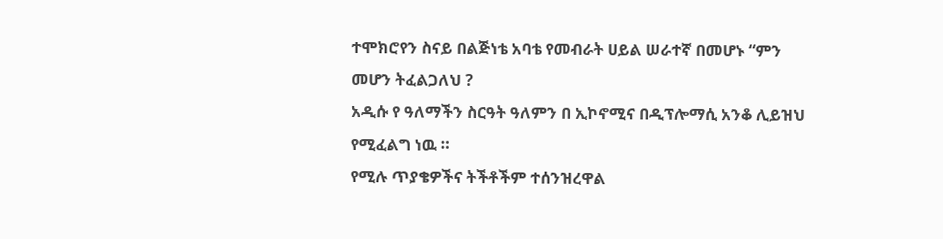ተሞክሮየን ስናይ በልጅነቴ አባቴ የመብራት ሀይል ሠራተኛ በመሆኑ “ምን መሆን ትፈልጋለህ ?
አዲሱ የ ዓለማችን ስርዓት ዓለምን በ ኢኮኖሚና በዲፕሎማሲ አንቆ ሊይዝህ የሚፈልግ ነዉ ።
የሚሉ ጥያቄዎችና ትችቶችም ተሰንዝረዋል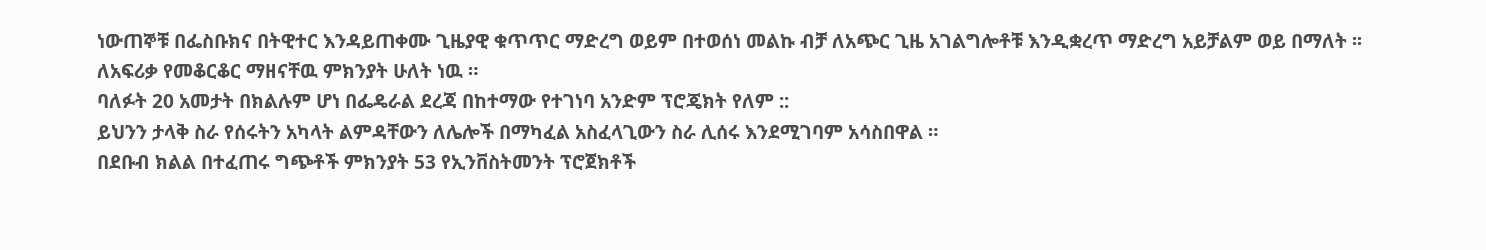ነውጠኞቹ በፌስቡክና በትዊተር እንዳይጠቀሙ ጊዜያዊ ቁጥጥር ማድረግ ወይም በተወሰነ መልኩ ብቻ ለአጭር ጊዜ አገልግሎቶቹ እንዲቋረጥ ማድረግ አይቻልም ወይ በማለት ፡፡
ለአፍሪቃ የመቆርቆር ማዘናቸዉ ምክንያት ሁለት ነዉ ።
ባለፉት 20 አመታት በክልሉም ሆነ በፌዴራል ደረጃ በከተማው የተገነባ አንድም ፕሮጄክት የለም ::
ይህንን ታላቅ ስራ የሰሩትን አካላት ልምዳቸውን ለሌሎች በማካፈል አስፈላጊውን ስራ ሊሰሩ እንደሚገባም አሳስበዋል ።
በደቡብ ክልል በተፈጠሩ ግጭቶች ምክንያት 53 የኢንቨስትመንት ፕሮጀክቶች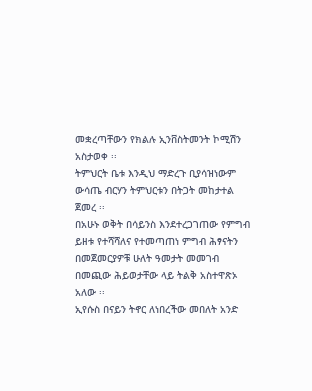መቋረጣቸውን የክልሉ ኢንቨስትመንት ኮሚሽን አስታወቀ ፡፡
ትምህርት ቤቱ እንዲህ ማድረጉ ቢያሳዝነውም ውሳጤ ብርሃን ትምህርቱን በትጋት መከታተል ጀመረ ፡፡
በአሁኑ ወቅት በሳይንስ እንደተረጋገጠው የምግብ ይዘቱ የተሻሻለና የተመጣጠነ ምግብ ሕፃናትን በመጀመርያዎቹ ሁለት ዓመታት መመገብ በመጪው ሕይወታቸው ላይ ትልቅ አስተዋጽኦ አለው ፡፡
ኢየሱስ በናይን ትኖር ለነበረችው መበለት አንድ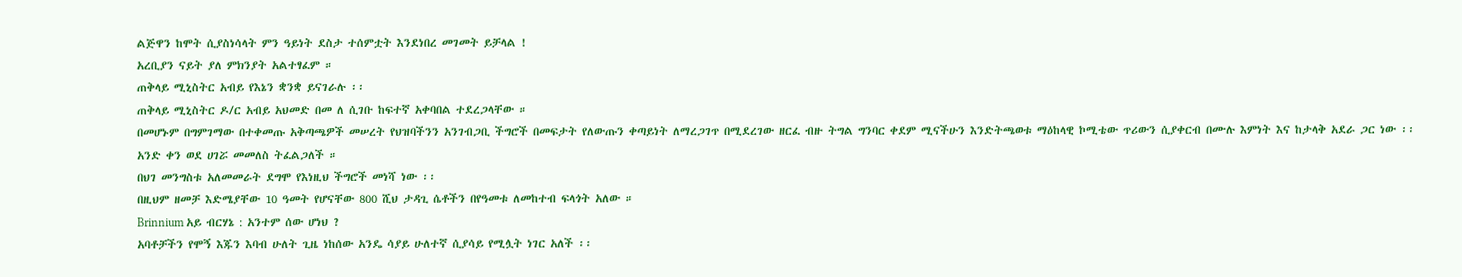ልጅዋን ከሞት ሲያስነሳላት ምን ዓይነት ደስታ ተሰምቷት እንደነበረ መገመት ይቻላል !
አረቢያን ናይት ያለ ምክንያት አልተፃፈም ።
ጠቅላይ ሚኒስትር አብይ የእኔን ቋንቋ ይናገራሉ ፡፡
ጠቅላይ ሚኒስትር ዶ/ር አብይ አህመድ በመ ለ ሲገቡ ከፍተኛ አቀባበል ተደረጋላቸው ።
በመሆኑም በግምገማው በተቀመጡ አቅጣጫዎች መሠረት የህዝባችንን አንገብጋቢ ችግሮች በመፍታት የለውጡን ቀጣይነት ለማረጋገጥ በሚደረገው ዘርፈ ብዙ ትግል ግንባር ቀደም ሚናችሁን እንድትጫወቱ ማዕከላዊ ኮሚቴው ጥሪውን ሲያቀርብ በሙሉ እምነት እና ከታላቅ አደራ ጋር ነው ፡፡
አንድ ቀን ወደ ሀገሯ መመለስ ትፈልጋለች ።
በህገ መንግስቱ አለመመራት ደግሞ የእነዚህ ችግሮች መነሻ ነው ፡፡
በዚህም ዘመቻ እድሜያቸው 10 ዓመት የሆናቸው 800 ሺህ ታዳጊ ሴቶችን በየዓመቱ ለመከተብ ፍላጎት አለው ።
Brinnium አይ ብርሃኔ : አንተም ሰው ሆነህ ?
አባቶቻችን የሞኝ እጁን እባብ ሁለት ጊዜ ነከሰው አንዴ ሳያይ ሁለተኛ ሲያሳይ የሚሏት ነገር አለች ፡፡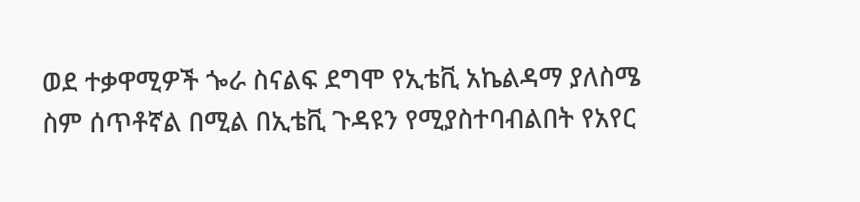ወደ ተቃዋሚዎች ጐራ ስናልፍ ደግሞ የኢቴቪ አኬልዳማ ያለስሜ ስም ሰጥቶኛል በሚል በኢቴቪ ጉዳዩን የሚያስተባብልበት የአየር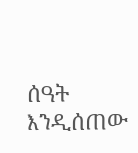ሰዓት እንዲሰጠው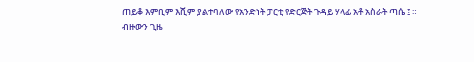ጠይቆ እምቢም እሺም ያልተባለው የአንድነት ፓርቲ የድርጅት ጉዳይ ሃላፊ አቶ አስራት ጣሴ ፤ ።
ብዙውን ጊዜ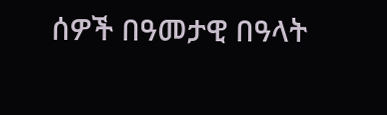ሰዎች በዓመታዊ በዓላት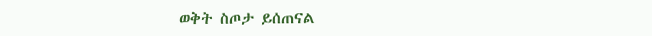ወቅት ስጦታ ይሰጠናል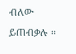ብለው ይጠብቃሉ ።